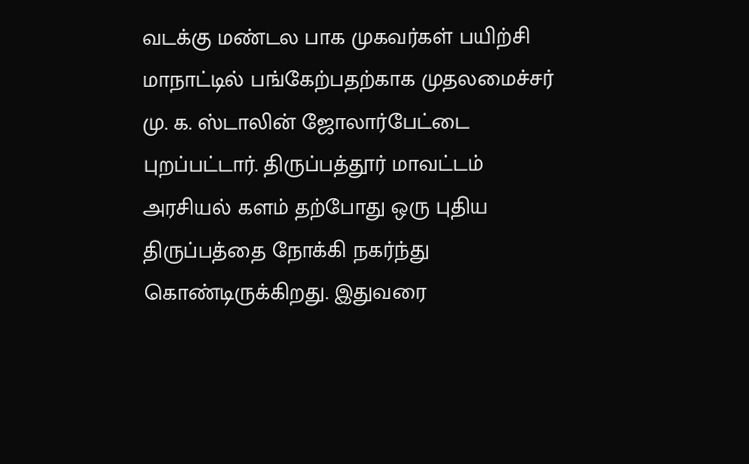வடக்கு மண்டல பாக முகவர்கள் பயிற்சி மாநாட்டில் பங்கேற்பதற்காக முதலமைச்சர் மு. க. ஸ்டாலின் ஜோலார்பேட்டை புறப்பட்டார். திருப்பத்தூர் மாவட்டம்
அரசியல் களம் தற்போது ஒரு புதிய திருப்பத்தை நோக்கி நகர்ந்து கொண்டிருக்கிறது. இதுவரை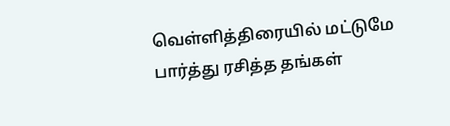வெள்ளித்திரையில் மட்டுமே பார்த்து ரசித்த தங்கள்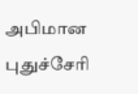அபிமான
புதுச்சேரி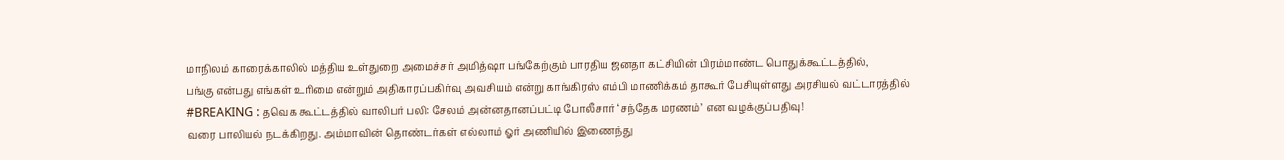மாநிலம் காரைக்காலில் மத்திய உள்துறை அமைச்சர் அமித்ஷா பங்கேற்கும் பாரதிய ஜனதா கட்சியின் பிரம்மாண்ட பொதுக்கூட்டத்தில்,
பங்கு என்பது எங்கள் உரிமை என்றும் அதிகாரப்பகிர்வு அவசியம் என்று காங்கிரஸ் எம்பி மாணிக்கம் தாகூர் பேசியுள்ளது அரசியல் வட்டாரத்தில்
#BREAKING : தவெக கூட்டத்தில் வாலிபர் பலி: சேலம் அன்னதானப்பட்டி போலீசார் ‘சந்தேக மரணம்’ என வழக்குப்பதிவு!
வரை பாலியல் நடக்கிறது. அம்மாவின் தொண்டர்கள் எல்லாம் ஓர் அணியில் இணைந்து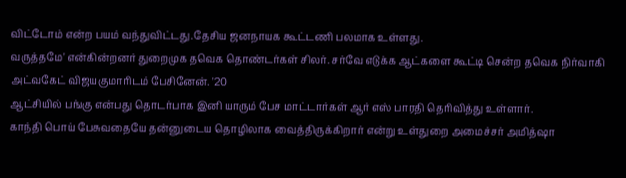விட்டோம் என்ற பயம் வந்துவிட்டது.தேசிய ஜனநாயக கூட்டணி பலமாக உள்ளது.
வருத்தமே' என்கின்றனர் துறைமுக தவெக தொண்டர்கள் சிலர். சர்வே எடுக்க ஆட்களை கூட்டி சென்ற தவெக நிர்வாகி அட்வகேட் விஜயகுமாரிடம் பேசினேன். '20
ஆட்சியில் பங்கு என்பது தொடர்பாக இனி யாரும் பேச மாட்டார்கள் ஆர் எஸ் பாரதி தெரிவித்து உள்ளார்.
காந்தி பொய் பேசுவதையே தன்னுடைய தொழிலாக வைத்திருக்கிறார் என்று உள்துறை அமைச்சர் அமித்ஷா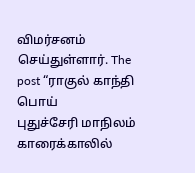விமர்சனம் செய்துள்ளார். The post “ராகுல் காந்தி பொய்
புதுச்சேரி மாநிலம் காரைக்காலில்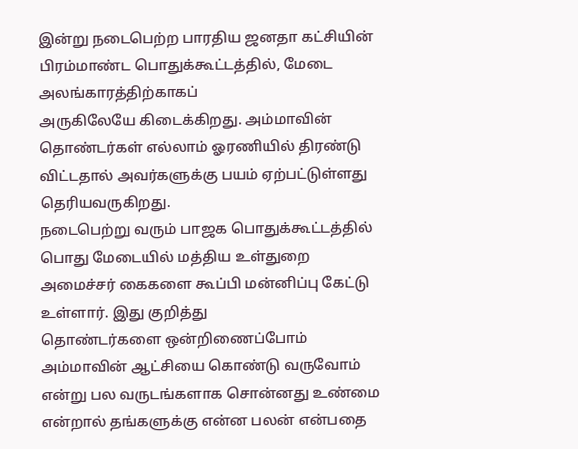இன்று நடைபெற்ற பாரதிய ஜனதா கட்சியின் பிரம்மாண்ட பொதுக்கூட்டத்தில், மேடை அலங்காரத்திற்காகப்
அருகிலேயே கிடைக்கிறது. அம்மாவின் தொண்டர்கள் எல்லாம் ஓரணியில் திரண்டு விட்டதால் அவர்களுக்கு பயம் ஏற்பட்டுள்ளது தெரியவருகிறது.
நடைபெற்று வரும் பாஜக பொதுக்கூட்டத்தில் பொது மேடையில் மத்திய உள்துறை அமைச்சர் கைகளை கூப்பி மன்னிப்பு கேட்டு உள்ளார். இது குறித்து
தொண்டர்களை ஒன்றிணைப்போம் அம்மாவின் ஆட்சியை கொண்டு வருவோம் என்று பல வருடங்களாக சொன்னது உண்மை என்றால் தங்களுக்கு என்ன பலன் என்பதை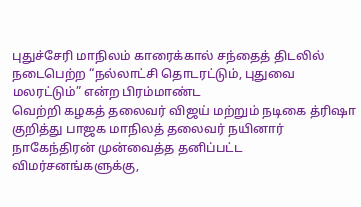புதுச்சேரி மாநிலம் காரைக்கால் சந்தைத் திடலில் நடைபெற்ற “நல்லாட்சி தொடரட்டும், புதுவை மலரட்டும்” என்ற பிரம்மாண்ட
வெற்றி கழகத் தலைவர் விஜய் மற்றும் நடிகை த்ரிஷா குறித்து பாஜக மாநிலத் தலைவர் நயினார் நாகேந்திரன் முன்வைத்த தனிப்பட்ட விமர்சனங்களுக்கு,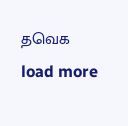தவெக
load more